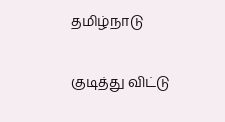தமிழ்நாடு

குடித்து விட்டு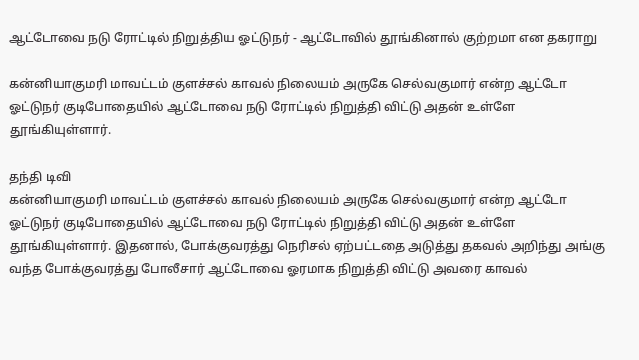ஆட்டோவை நடு ரோட்டில் நிறுத்திய ஓட்டுநர் - ஆட்டோவில் தூங்கினால் குற்றமா என தகராறு

கன்னியாகுமரி மாவட்டம் குளச்சல் காவல் நிலையம் அருகே செல்வகுமார் என்ற ஆட்டோ ஓட்டுநர் குடிபோதையில் ஆட்டோவை நடு ரோட்டில் நிறுத்தி விட்டு அதன் உள்ளே தூங்கியுள்ளார்.

தந்தி டிவி
கன்னியாகுமரி மாவட்டம் குளச்சல் காவல் நிலையம் அருகே செல்வகுமார் என்ற ஆட்டோ ஓட்டுநர் குடிபோதையில் ஆட்டோவை நடு ரோட்டில் நிறுத்தி விட்டு அதன் உள்ளே தூங்கியுள்ளார். இதனால், போக்குவரத்து நெரிசல் ஏற்பட்டதை அடுத்து தகவல் அறிந்து அங்கு வந்த போக்குவரத்து போலீசார் ஆட்டோவை ஓரமாக நிறுத்தி விட்டு அவரை காவல்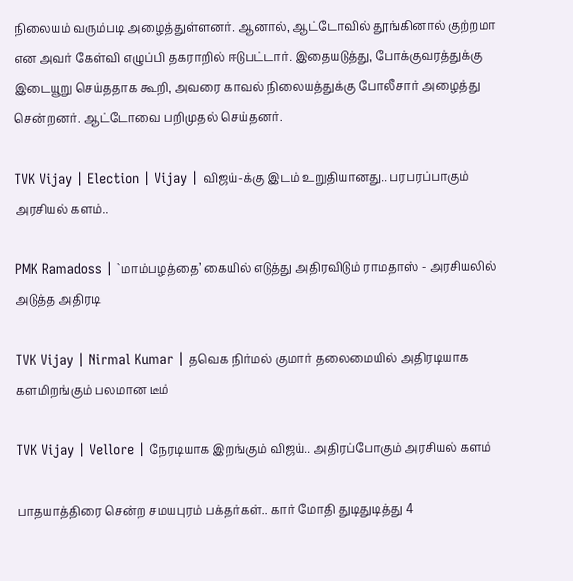நிலையம் வரும்படி அழைத்துள்ளனர். ஆனால், ஆட்டோவில் தூங்கினால் குற்றமா என அவர் கேள்வி எழுப்பி தகராறில் ஈடுபட்டார். இதையடுத்து, போக்குவரத்துக்கு இடையூறு செய்ததாக கூறி, அவரை காவல் நிலையத்துக்கு போலீசார் அழைத்து சென்றனர். ஆட்டோவை பறிமுதல் செய்தனர்.

TVK Vijay | Election | Vijay | விஜய்-க்கு இடம் உறுதியானது.. பரபரப்பாகும் அரசியல் களம்..

PMK Ramadoss | `மாம்பழத்தை’ கையில் எடுத்து அதிரவிடும் ராமதாஸ் - அரசியலில் அடுத்த அதிரடி

TVK Vijay | Nirmal Kumar | தவெக நிர்மல் குமார் தலைமையில் அதிரடியாக களமிறங்கும் பலமான டீம்

TVK Vijay | Vellore | நேரடியாக இறங்கும் விஜய்.. அதிரப்போகும் அரசியல் களம்

பாதயாத்திரை சென்ற சமயபுரம் பக்தர்கள்.. கார் மோதி துடிதுடித்து 4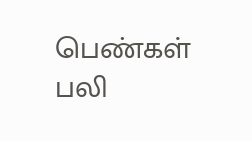பெண்கள் பலி